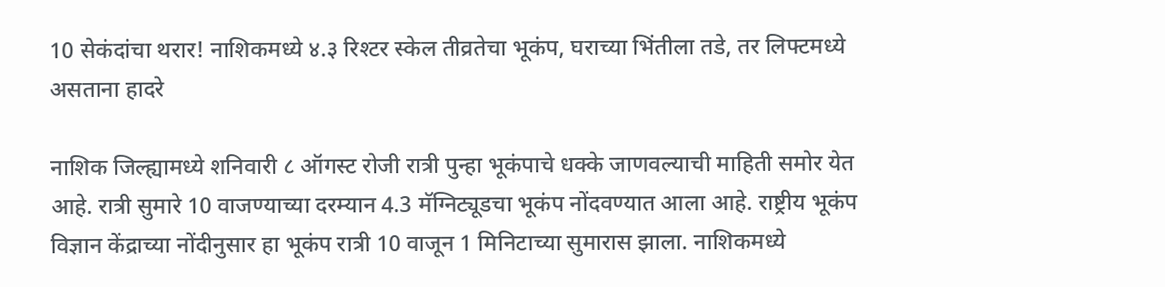10 सेकंदांचा थरार! नाशिकमध्ये ४.३ रिश्टर स्केल तीव्रतेचा भूकंप, घराच्या भिंतीला तडे, तर लिफ्टमध्ये असताना हादरे

नाशिक जिल्ह्यामध्ये शनिवारी ८ ऑगस्ट रोजी रात्री पुन्हा भूकंपाचे धक्के जाणवल्याची माहिती समोर येत आहे. रात्री सुमारे 10 वाजण्याच्या दरम्यान 4.3 मॅग्निट्यूडचा भूकंप नोंदवण्यात आला आहे. राष्ट्रीय भूकंप विज्ञान केंद्राच्या नोंदीनुसार हा भूकंप रात्री 10 वाजून 1 मिनिटाच्या सुमारास झाला. नाशिकमध्ये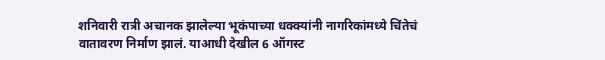शनिवारी रात्री अचानक झालेल्या भूकंपाच्या धक्क्यांनी नागरिकांमध्ये चिंतेचं वातावरण निर्माण झालं. याआधी देखील 6 ऑगस्ट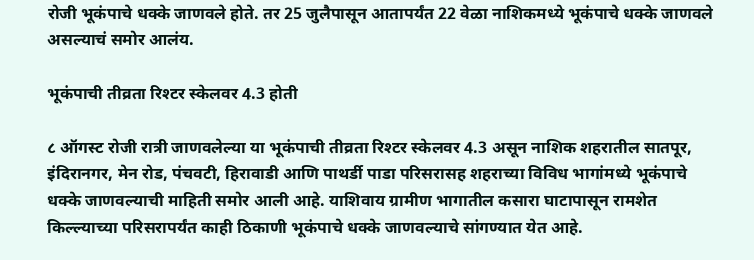रोजी भूकंपाचे धक्के जाणवले होते. तर 25 जुलैपासून आतापर्यंत 22 वेळा नाशिकमध्ये भूकंपाचे धक्के जाणवले असल्याचं समोर आलंय.

भूकंपाची तीव्रता रिश्टर स्केलवर 4.3 होती

८ ऑगस्ट रोजी रात्री जाणवलेल्या या भूकंपाची तीव्रता रिश्टर स्केलवर 4.3 असून नाशिक शहरातील सातपूर, इंदिरानगर, मेन रोड, पंचवटी, हिरावाडी आणि पाथर्डी पाडा परिसरासह शहराच्या विविध भागांमध्ये भूकंपाचे धक्के जाणवल्याची माहिती समोर आली आहे. याशिवाय ग्रामीण भागातील कसारा घाटापासून रामशेत किल्ल्याच्या परिसरापर्यंत काही ठिकाणी भूकंपाचे धक्के जाणवल्याचे सांगण्यात येत आहे.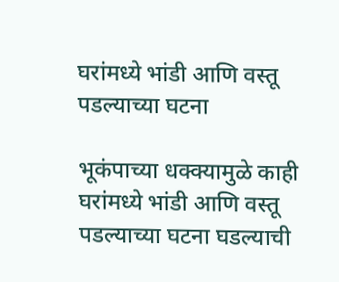घरांमध्ये भांडी आणि वस्तू पडल्याच्या घटना

भूकंपाच्या धक्क्यामुळे काही घरांमध्ये भांडी आणि वस्तू पडल्याच्या घटना घडल्याची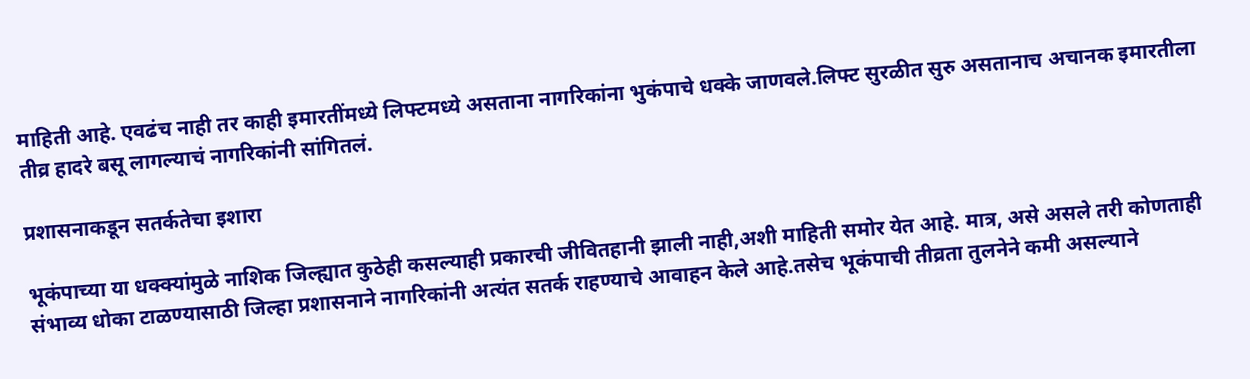माहिती आहे. एवढंच नाही तर काही इमारतींमध्ये लिफ्टमध्ये असताना नागरिकांना भुकंपाचे धक्के जाणवले.लिफ्ट सुरळीत सुरु असतानाच अचानक इमारतीला तीव्र हादरे बसू लागल्याचं नागरिकांनी सांगितलं.

प्रशासनाकडून सतर्कतेचा इशारा

भूकंपाच्या या धक्क्यांमुळे नाशिक जिल्ह्यात कुठेही कसल्याही प्रकारची जीवितहानी झाली नाही,अशी माहिती समोर येत आहे. मात्र, असे असले तरी कोणताही संभाव्य धोका टाळण्यासाठी जिल्हा प्रशासनाने नागरिकांनी अत्यंत सतर्क राहण्याचे आवाहन केले आहे.तसेच भूकंपाची तीव्रता तुलनेने कमी असल्याने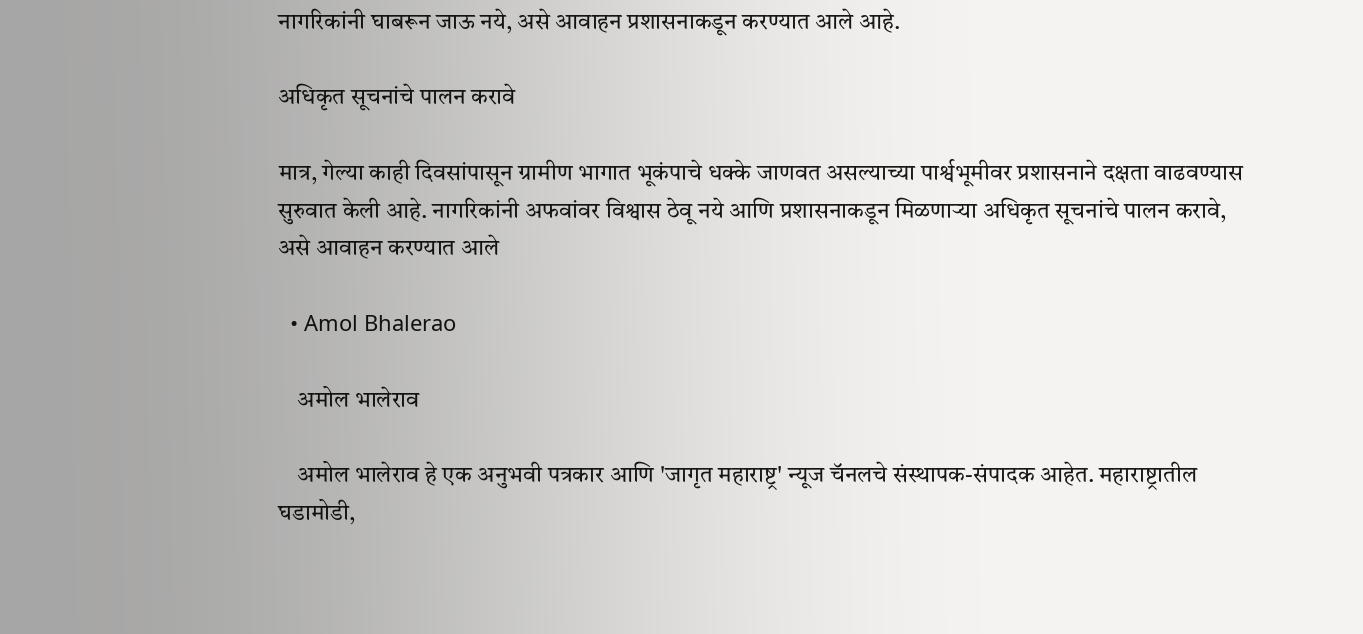नागरिकांनी घाबरून जाऊ नये, असे आवाहन प्रशासनाकडून करण्यात आले आहे.

अधिकृत सूचनांचे पालन करावे

मात्र, गेल्या काही दिवसांपासून ग्रामीण भागात भूकंपाचे धक्के जाणवत असल्याच्या पार्श्वभूमीवर प्रशासनाने दक्षता वाढवण्यास सुरुवात केली आहे. नागरिकांनी अफवांवर विश्वास ठेवू नये आणि प्रशासनाकडून मिळणाऱ्या अधिकृत सूचनांचे पालन करावे, असे आवाहन करण्यात आले

  • Amol Bhalerao

    अमोल भालेराव

    अमोल भालेराव हे एक अनुभवी पत्रकार आणि 'जागृत महाराष्ट्र' न्यूज चॅनलचे संस्थापक-संपादक आहेत. महाराष्ट्रातील घडामोडी,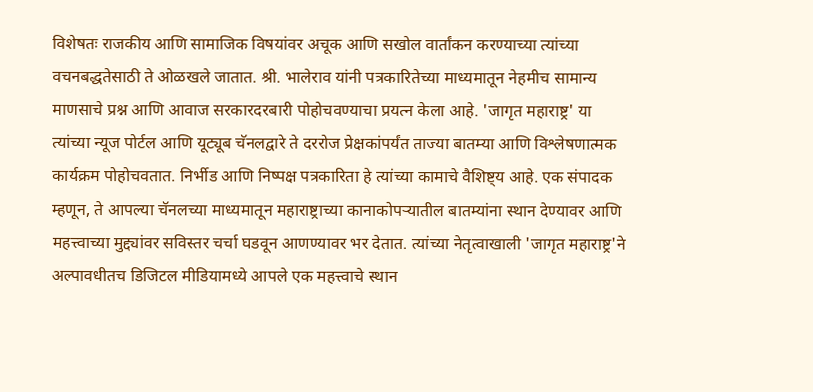विशेषतः राजकीय आणि सामाजिक विषयांवर अचूक आणि सखोल वार्तांकन करण्याच्या त्यांच्या वचनबद्धतेसाठी ते ओळखले जातात. श्री. भालेराव यांनी पत्रकारितेच्या माध्यमातून नेहमीच सामान्य माणसाचे प्रश्न आणि आवाज सरकारदरबारी पोहोचवण्याचा प्रयत्न केला आहे. 'जागृत महाराष्ट्र' या त्यांच्या न्यूज पोर्टल आणि यूट्यूब चॅनलद्वारे ते दररोज प्रेक्षकांपर्यंत ताज्या बातम्या आणि विश्लेषणात्मक कार्यक्रम पोहोचवतात. निर्भीड आणि निष्पक्ष पत्रकारिता हे त्यांच्या कामाचे वैशिष्ट्य आहे. एक संपादक म्हणून, ते आपल्या चॅनलच्या माध्यमातून महाराष्ट्राच्या कानाकोपऱ्यातील बातम्यांना स्थान देण्यावर आणि महत्त्वाच्या मुद्द्यांवर सविस्तर चर्चा घडवून आणण्यावर भर देतात. त्यांच्या नेतृत्वाखाली 'जागृत महाराष्ट्र'ने अल्पावधीतच डिजिटल मीडियामध्ये आपले एक महत्त्वाचे स्थान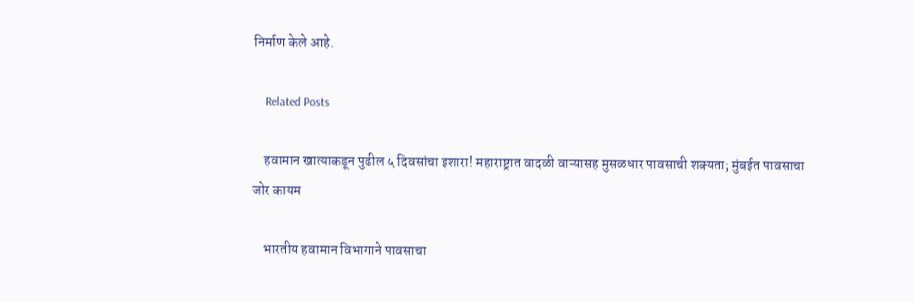निर्माण केले आहे.

    Related Posts

    हवामान खात्याकडून पुढील ५ दिवसांचा इशारा! महाराष्ट्रात वादळी वाऱ्यासह मुसळधार पावसाची शक्यता; मुंबईत पावसाचा जोर कायम

    भारतीय हवामान विभागाने पावसाचा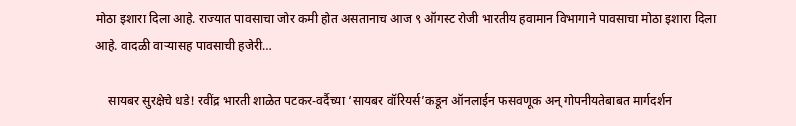मोठा इशारा दिला आहे. राज्यात पावसाचा जोर कमी होत असतानाच आज ९ ऑगस्ट रोजी भारतीय हवामान विभागाने पावसाचा मोठा इशारा दिला आहे. वादळी वाऱ्यासह पावसाची हजेरी…

    सायबर सुरक्षेचे धडे! रवींद्र भारती शाळेत पटकर-वर्दैच्या ‘सायबर वॉरियर्स’कडून ऑनलाईन फसवणूक अन् गोपनीयतेबाबत मार्गदर्शन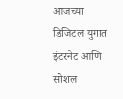आजच्या डिजिटल युगात इंटरनेट आणि सोशल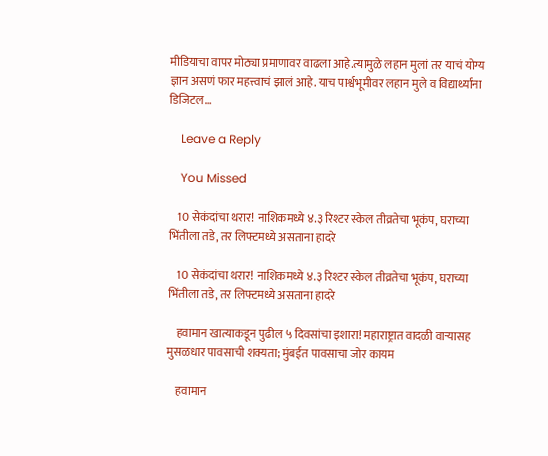मीडियाचा वापर मोठ्या प्रमाणावर वाढला आहे.त्यामुळे लहान मुलां तर याचं योग्य ज्ञान असणं फार महत्त्वाचं झालं आहे. याच पार्श्वभूमीवर लहान मुले व विद्यार्थ्यांना डिजिटल…

    Leave a Reply

    You Missed

    10 सेकंदांचा थरार! नाशिकमध्ये ४.३ रिश्टर स्केल तीव्रतेचा भूकंप, घराच्या भिंतीला तडे, तर लिफ्टमध्ये असताना हादरे

    10 सेकंदांचा थरार! नाशिकमध्ये ४.३ रिश्टर स्केल तीव्रतेचा भूकंप, घराच्या भिंतीला तडे, तर लिफ्टमध्ये असताना हादरे

    हवामान खात्याकडून पुढील ५ दिवसांचा इशारा! महाराष्ट्रात वादळी वाऱ्यासह मुसळधार पावसाची शक्यता; मुंबईत पावसाचा जोर कायम

    हवामान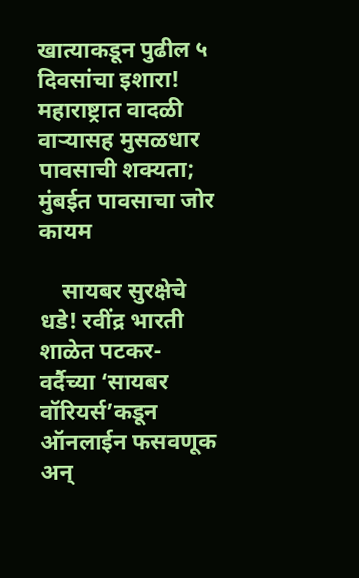खात्याकडून पुढील ५ दिवसांचा इशारा! महाराष्ट्रात वादळी वाऱ्यासह मुसळधार पावसाची शक्यता; मुंबईत पावसाचा जोर कायम

    सायबर सुरक्षेचे धडे! रवींद्र भारती शाळेत पटकर-वर्दैच्या ‘सायबर वॉरियर्स’कडून ऑनलाईन फसवणूक अन्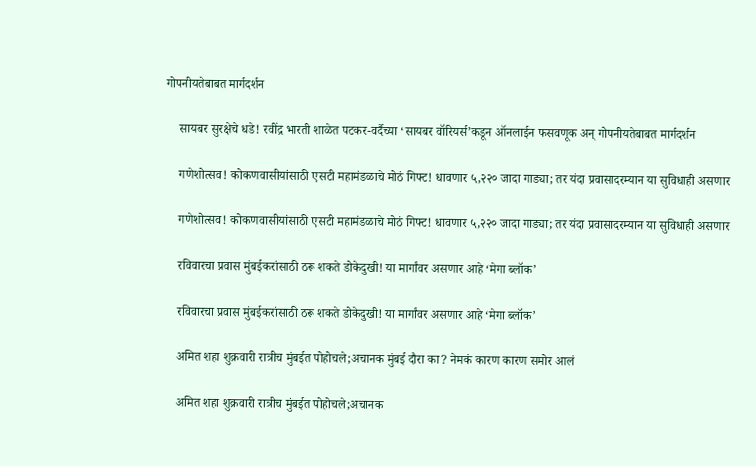गोपनीयतेबाबत मार्गदर्शन

    सायबर सुरक्षेचे धडे! रवींद्र भारती शाळेत पटकर-वर्दैच्या ‘सायबर वॉरियर्स’कडून ऑनलाईन फसवणूक अन् गोपनीयतेबाबत मार्गदर्शन

    गणेशोत्सव! कोकणवासीयांसाठी एसटी महामंडळाचे मोठं गिफ्ट! धावणार ५,२२० जादा गाड्या; तर यंदा प्रवासादरम्यान या सुविधाही असणार

    गणेशोत्सव! कोकणवासीयांसाठी एसटी महामंडळाचे मोठं गिफ्ट! धावणार ५,२२० जादा गाड्या; तर यंदा प्रवासादरम्यान या सुविधाही असणार

    रविवारचा प्रवास मुंबईकरांसाठी ठरू शकते डोकेदुखी! या मार्गांवर असणार आहे ‘मेगा ब्लॉक’

    रविवारचा प्रवास मुंबईकरांसाठी ठरू शकते डोकेदुखी! या मार्गांवर असणार आहे ‘मेगा ब्लॉक’

    अमित शहा शुक्रवारी रात्रीच मुंबईत पोहोचले;अचानक मुंबई दौरा का? नेमकं कारण कारण समोर आलं

    अमित शहा शुक्रवारी रात्रीच मुंबईत पोहोचले;अचानक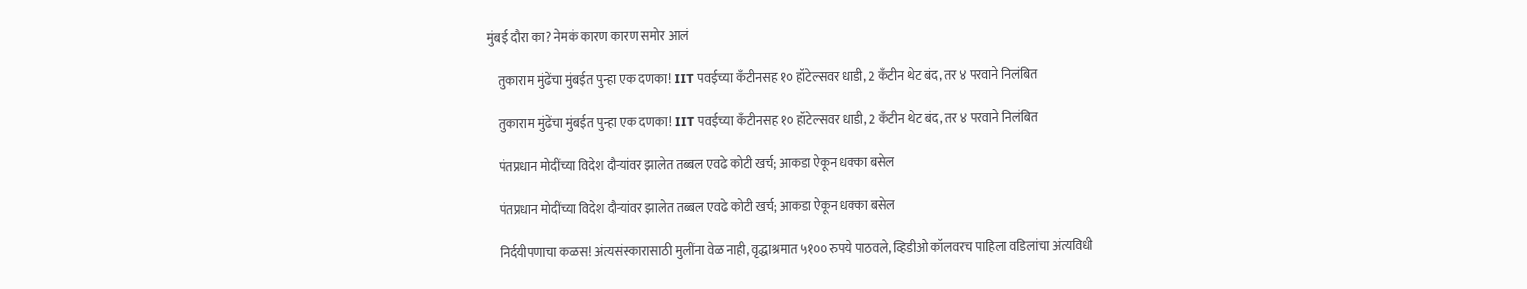मुंबई दौरा का? नेमकं कारण कारण समोर आलं

    तुकाराम मुंढेंचा मुंबईत पुन्हा एक दणका! IIT पवईच्या कँटीनसह १० हॉटेल्सवर धाडी, 2 कँटीन थेट बंद, तर ४ परवाने निलंबित

    तुकाराम मुंढेंचा मुंबईत पुन्हा एक दणका! IIT पवईच्या कँटीनसह १० हॉटेल्सवर धाडी, 2 कँटीन थेट बंद, तर ४ परवाने निलंबित

    पंतप्रधान मोदींच्या विदेश दौऱ्यांवर झालेत तब्बल एवढे कोटी खर्च; आकडा ऐकून धक्का बसेल

    पंतप्रधान मोदींच्या विदेश दौऱ्यांवर झालेत तब्बल एवढे कोटी खर्च; आकडा ऐकून धक्का बसेल

    निर्दयीपणाचा कळस! अंत्यसंस्कारासाठी मुलींना वेळ नाही, वृद्धाश्रमात ५१०० रुपये पाठवले, व्हिडीओ कॉलवरच पाहिला वडिलांचा अंत्यविधी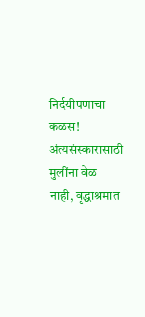निर्दयीपणाचा कळस! अंत्यसंस्कारासाठी मुलींना वेळ नाही, वृद्धाश्रमात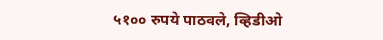५१०० रुपये पाठवले, व्हिडीओ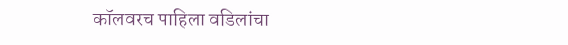कॉलवरच पाहिला वडिलांचा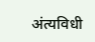अंत्यविधी